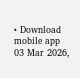• Download mobile app
03 Mar 2026,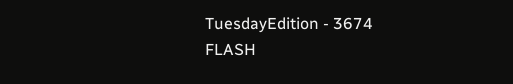TuesdayEdition - 3674
FLASH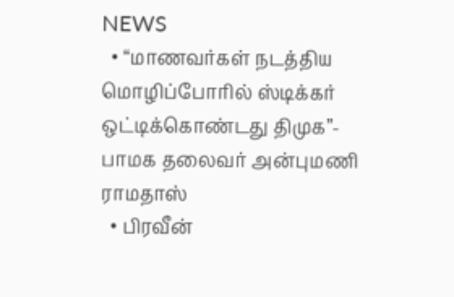NEWS
  • “மாணவர்கள் நடத்திய மொழிப்போரில் ஸ்டிக்கர் ஒட்டிக்கொண்டது திமுக”- பாமக தலைவர் அன்புமணி ராமதாஸ்
  • பிரவீன்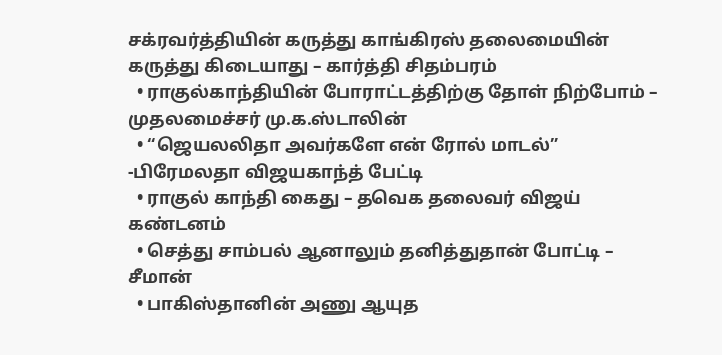சக்ரவர்த்தியின் கருத்து காங்கிரஸ் தலைமையின் கருத்து கிடையாது – கார்த்தி சிதம்பரம்
  • ராகுல்காந்தியின் போராட்டத்திற்கு தோள் நிற்போம் – முதலமைச்சர் மு.க.ஸ்டாலின்
  • “ஜெயலலிதா அவர்களே என் ரோல் மாடல்” -பிரேமலதா விஜயகாந்த் பேட்டி
  • ராகுல் காந்தி கைது – தவெக தலைவர் விஜய் கண்டனம்
  • செத்து சாம்பல் ஆனாலும் தனித்துதான் போட்டி – சீமான்
  • பாகிஸ்தானின் அணு ஆயுத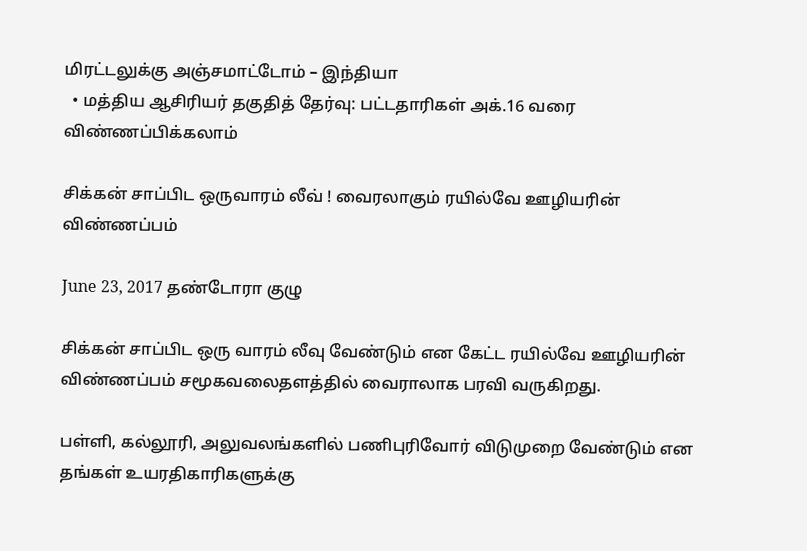மிரட்டலுக்கு அஞ்சமாட்டோம் – இந்தியா
  • மத்திய ஆசிரியர் தகுதித் தேர்வு: பட்டதாரிகள் அக்.16 வரை விண்ணப்பிக்கலாம்

சிக்கன் சாப்பிட ஒருவாரம் லீவ் ! வைரலாகும் ரயில்வே ஊழியரின் விண்ணப்பம்

June 23, 2017 தண்டோரா குழு

சிக்கன் சாப்பிட ஒரு வாரம் லீவு வேண்டும் என கேட்ட ரயில்வே ஊழியரின் விண்ணப்பம் சமூகவலைதளத்தில் வைராலாக பரவி வருகிறது.

பள்ளி, கல்லூரி, அலுவலங்களில் பணிபுரிவோர் விடுமுறை வேண்டும் என தங்கள் உயரதிகாரிகளுக்கு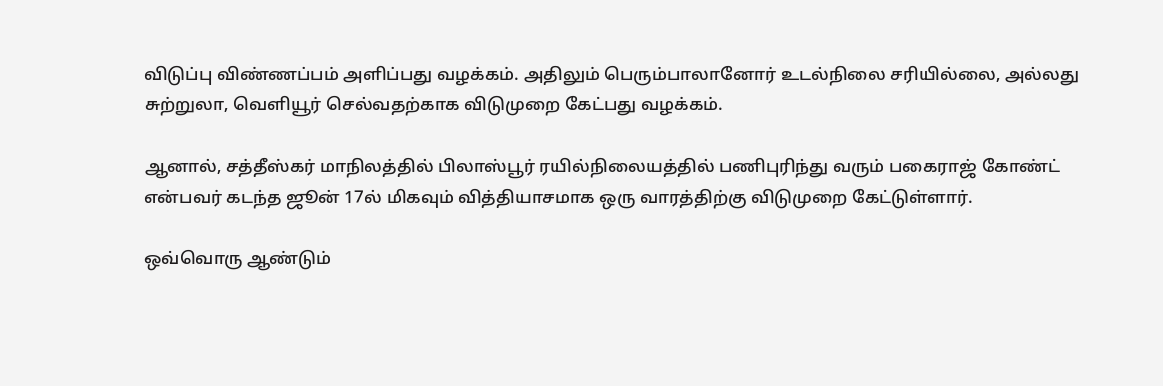விடுப்பு விண்ணப்பம் அளிப்பது வழக்கம். அதிலும் பெரும்பாலானோர் உடல்நிலை சரியில்லை, அல்லது சுற்றுலா, வெளியூர் செல்வதற்காக விடுமுறை கேட்பது வழக்கம்.

ஆனால், சத்தீஸ்கர் மாநிலத்தில் பிலாஸ்பூர் ரயில்நிலையத்தில் பணிபுரிந்து வரும் பகைராஜ் கோண்ட் என்பவர் கடந்த ஜூன் 17ல் மிகவும் வித்தியாசமாக ஒரு வாரத்திற்கு விடுமுறை கேட்டுள்ளார்.

ஒவ்வொரு ஆண்டும்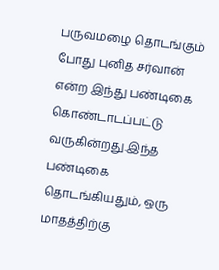பருவமழை தொடங்கும் போது புனித சர்வான் என்ற இந்து பண்டிகை கொண்டாடப்பட்டு வருகின்றது.இந்த பண்டிகை தொடங்கியதும், ஒரு மாதத்திற்கு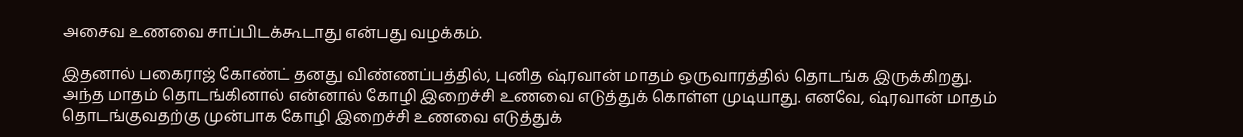அசைவ உணவை சாப்பிடக்கூடாது என்பது வழக்கம்.

இதனால் பகைராஜ் கோண்ட் தனது விண்ணப்பத்தில், புனித ஷ்ரவான் மாதம் ஒருவாரத்தில் தொடங்க இருக்கிறது. அந்த மாதம் தொடங்கினால் என்னால் கோழி இறைச்சி உணவை எடுத்துக் கொள்ள முடியாது. எனவே, ஷ்ரவான் மாதம் தொடங்குவதற்கு முன்பாக கோழி இறைச்சி உணவை எடுத்துக்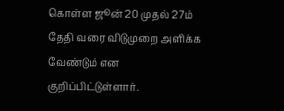கொள்ள ஜூன் 20 முதல் 27ம் தேதி வரை விடுமுறை அளிக்க வேண்டும் என குறிப்பிட்டுள்ளார்.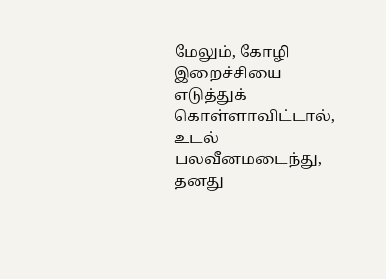மேலும், கோழி இறைச்சியை எடுத்துக் கொள்ளாவிட்டால், உடல் பலவீனமடைந்து, தனது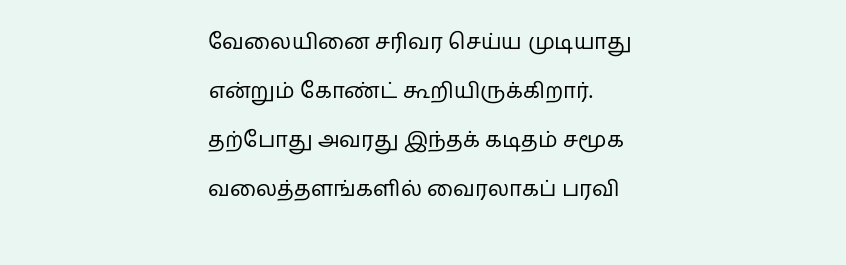வேலையினை சரிவர செய்ய முடியாது என்றும் கோண்ட் கூறியிருக்கிறார். தற்போது அவரது இந்தக் கடிதம் சமூக வலைத்தளங்களில் வைரலாகப் பரவி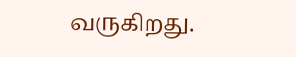வருகிறது.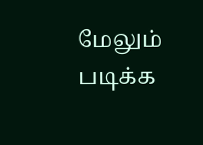மேலும் படிக்க